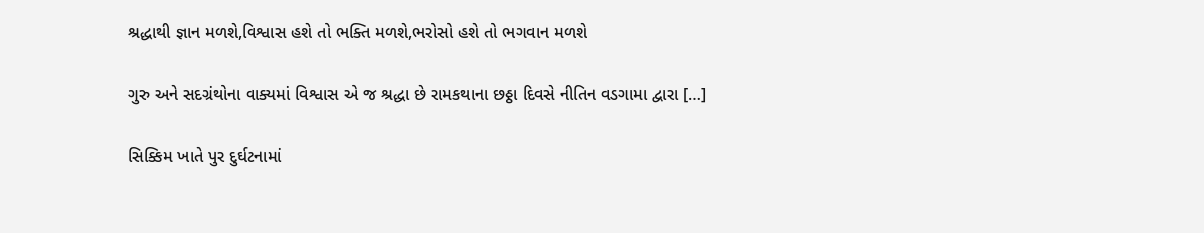શ્રદ્ધાથી જ્ઞાન મળશે,વિશ્વાસ હશે તો ભક્તિ મળશે,ભરોસો હશે તો ભગવાન મળશે

ગુરુ અને સદગ્રંથોના વાક્યમાં વિશ્વાસ એ જ શ્રદ્ધા છે રામકથાના છઠ્ઠા દિવસે નીતિન વડગામા દ્વારા […]

સિક્કિમ ખાતે પુર દુર્ઘટનામાં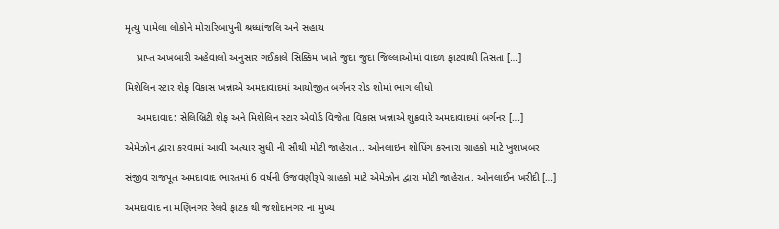મૃત્યુ પામેલા લોકોને મોરારિબાપુની શ્રધ્ધાંજલિ અને સહાય

    પ્રાપ્ત અખબારી અહેવાલો અનુસાર ગઈકાલે સિક્કિમ ખાતે જુદા જુદા જિલ્લાઓમાં વાદળ ફાટવાથી તિસતા […]

મિશેલિન સ્ટાર શેફ વિકાસ ખન્નાએ અમદાવાદમાં આયોજીત બર્ગનર રોડ શોમાં ભાગ લીધો

    અમદાવાદ: સેલિબ્રિટી શેફ અને મિશેલિન સ્ટાર એવોર્ડ વિજેતા વિકાસ ખન્નાએ શુક્રવારે અમદાવાદમાં બર્ગનર […]

એમેઝોન દ્વારા કરવામાં આવી અત્યાર સુધી ની સૌથી મોટી જાહેરાત.. ઓનલાઇન શોપિંગ કરનારા ગ્રાહકો માટે ખુશખબર

સંજીવ રાજપૂત અમદાવાદ ભારતમાં 6 વર્ષની ઉજવણીરૂપે ગ્રાહકો માટે એમેઝોન દ્વારા મોટી જાહેરાત. ઓનલાઈન ખરીદી […]

અમદાવાદ ના મણિનગર રેલવે ફાટક થી જશોદાનગર ના મુખ્ય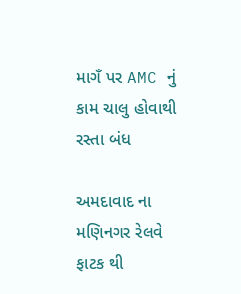માગઁ પર AMC નું કામ ચાલુ હોવાથી રસ્તા બંધ

અમદાવાદ ના મણિનગર રેલવે ફાટક થી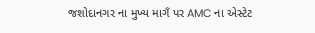જશોદાનગર ના મુખ્ય માગઁ પર AMC ના એસ્ટેટ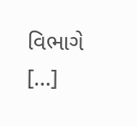વિભાગે […]